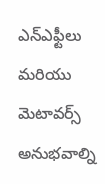ఎన్ఎఫ్టీలు మరియు మెటావర్స్ అనుభవాల్ని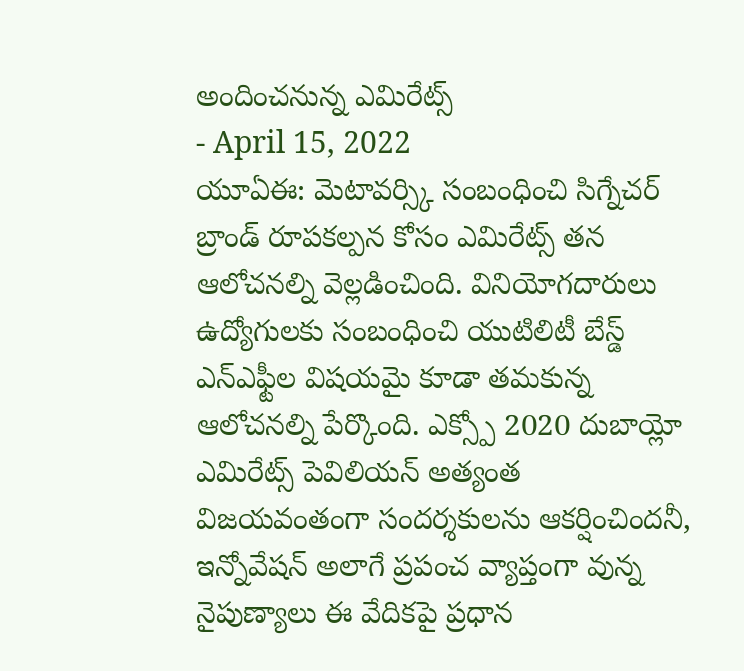అందించనున్న ఎమిరేట్స్
- April 15, 2022
యూఏఈ: మెటావర్స్కి సంబంధించి సిగ్నేచర్ బ్రాండ్ రూపకల్పన కోసం ఎమిరేట్స్ తన ఆలోచనల్ని వెల్లడించింది. వినియోగదారులు ఉద్యోగులకు సంబంధించి యుటిలిటీ బేస్డ్ ఎన్ఎఫ్టీల విషయమై కూడా తమకున్న ఆలోచనల్ని పేర్కొంది. ఎక్స్పో 2020 దుబాయ్లో ఎమిరేట్స్ పెవిలియన్ అత్యంత విజయవంతంగా సందర్శకులను ఆకర్షించిందనీ, ఇన్నోవేషన్ అలాగే ప్రపంచ వ్యాప్తంగా వున్న నైపుణ్యాలు ఈ వేదికపై ప్రధాన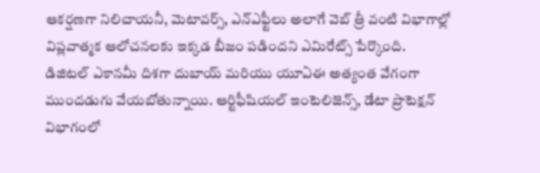ఆకర్షణగా నిలిచాయనీ, మెటావర్స్, ఎన్ఎఫ్టీలు అలాగే వెబ్ త్రీ వంటి విభాగాల్లో విప్లవాత్మక ఆలోచనలకు ఇక్కడ బీజం పడిందని ఎమిరేట్స్ పేర్కొంది. డిజిటల్ ఎకానమీ దిశగా దుబాయ్ మరియు యూఏఈ అత్యంత వేగంగా ముందడుగు వేయబోతున్నాయి. ఆర్టిఫీషియల్ ఇంటెలిజెన్స్, డేటా ప్రొటెక్షన్ విభాగంలో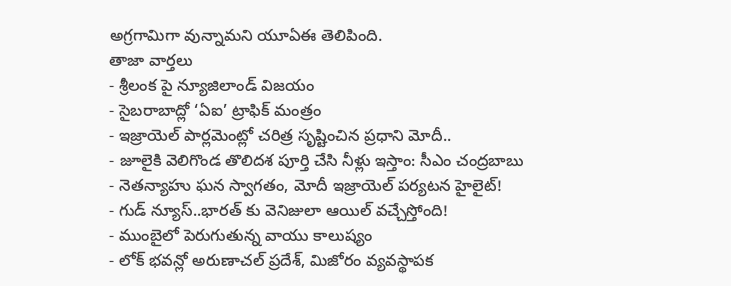అగ్రగామిగా వున్నామని యూఏఈ తెలిపింది.
తాజా వార్తలు
- శ్రీలంక పై న్యూజిలాండ్ విజయం
- సైబరాబాద్లో ‘ఏఐ’ ట్రాఫిక్ మంత్రం
- ఇజ్రాయెల్ పార్లమెంట్లో చరిత్ర సృష్టించిన ప్రధాని మోదీ..
- జూలైకి వెలిగొండ తొలిదశ పూర్తి చేసి నీళ్లు ఇస్తాం: సీఎం చంద్రబాబు
- నెతన్యాహు ఘన స్వాగతం, మోదీ ఇజ్రాయెల్ పర్యటన హైలైట్!
- గుడ్ న్యూస్..భారత్ కు వెనిజులా ఆయిల్ వచ్చేస్తోంది!
- ముంబైలో పెరుగుతున్న వాయు కాలుష్యం
- లోక్ భవన్లో అరుణాచల్ ప్రదేశ్, మిజోరం వ్యవస్థాపక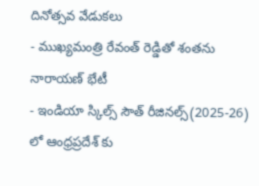దినోత్సవ వేడుకలు
- ముఖ్యమంత్రి రేవంత్ రెడ్డితో శంతను నారాయణ్ భేటీ
- ఇండియా స్కిల్స్ సౌత్ రీజినల్స్(2025-26) లో ఆంధ్రప్రదేశ్ కు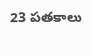23 పతకాలు